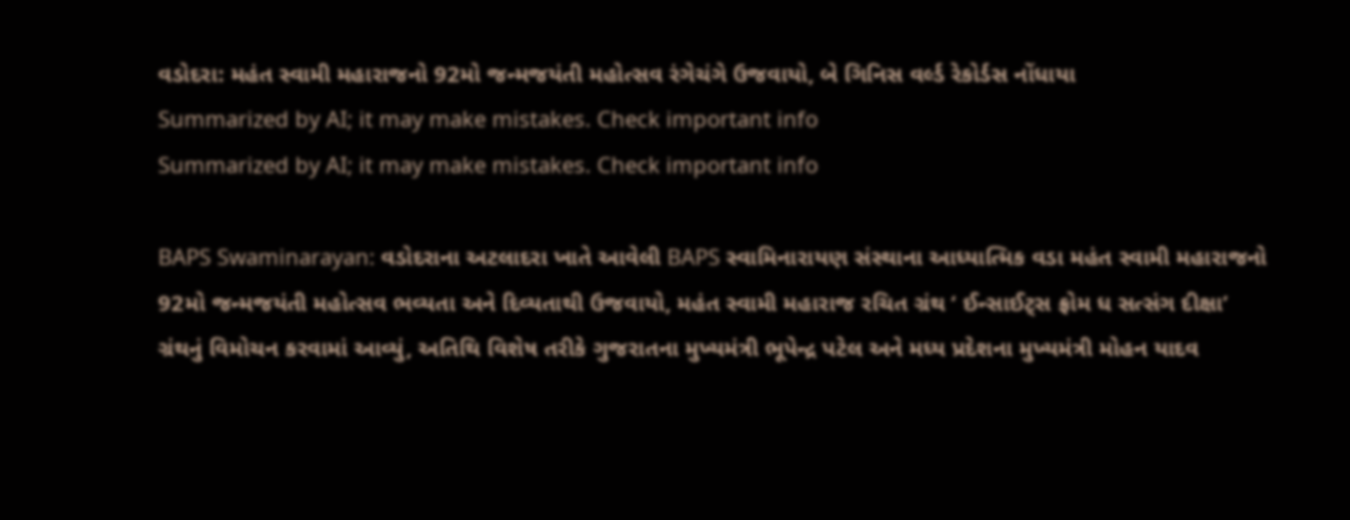વડોદરા: મહંત સ્વામી મહારાજનો 92મો જન્મજયંતી મહોત્સવ રંગેચંગે ઉજવાયો, બે ગિનિસ વર્લ્ડ રેકોર્ડસ નોંધાયા
Summarized by AI; it may make mistakes. Check important info
Summarized by AI; it may make mistakes. Check important info

BAPS Swaminarayan: વડોદરાના અટલાદરા ખાતે આવેલી BAPS સ્વામિનારાયણ સંસ્થાના આધ્યાત્મિક વડા મહંત સ્વામી મહારાજનો 92મો જન્મજયંતી મહોત્સવ ભવ્યતા અને દિવ્યતાથી ઉજવાયો, મહંત સ્વામી મહારાજ રચિત ગ્રંથ ‘ ઈન્સાઈટ્સ ફ્રોમ ધ સત્સંગ દીક્ષા’ ગ્રંથનું વિમોચન કરવામાં આવ્યું, અતિથિ વિશેષ તરીકે ગુજરાતના મુખ્યમંત્રી ભૂપેન્દ્ર પટેલ અને મધ્ય પ્રદેશના મુખ્યમંત્રી મોહન યાદવ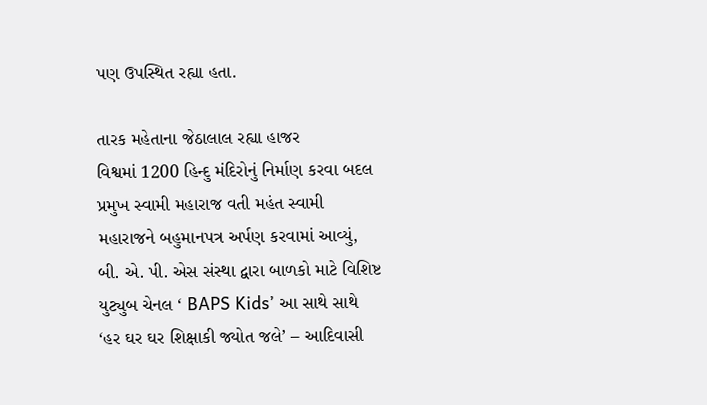પણ ઉપસ્થિત રહ્યા હતા.

તારક મહેતાના જેઠાલાલ રહ્યા હાજર
વિશ્વમાં 1200 હિન્દુ મંદિરોનું નિર્માણ કરવા બદલ પ્રમુખ સ્વામી મહારાજ વતી મહંત સ્વામી મહારાજને બહુમાનપત્ર અર્પણ કરવામાં આવ્યું, બી. એ. પી. એસ સંસ્થા દ્વારા બાળકો માટે વિશિષ્ટ યુટ્યુબ ચેનલ ‘ BAPS Kids’ આ સાથે સાથે ‘હર ઘર ઘર શિક્ષાકી જ્યોત જલે’ – આદિવાસી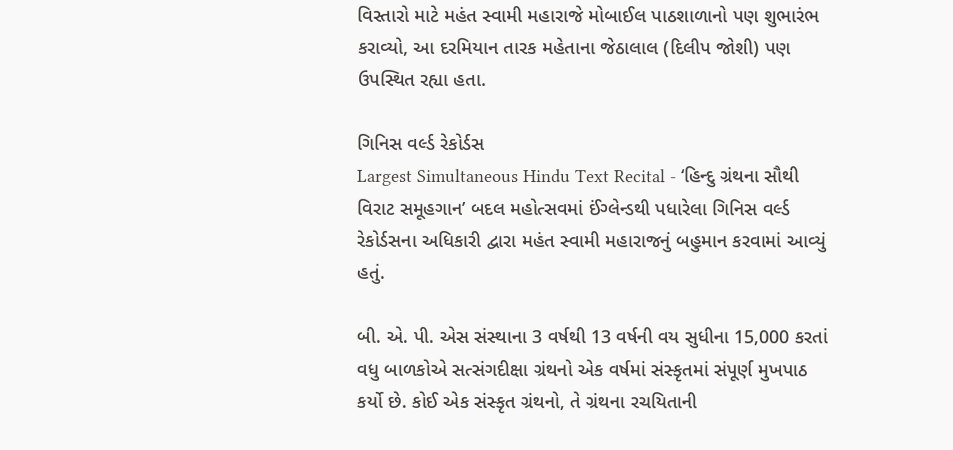વિસ્તારો માટે મહંત સ્વામી મહારાજે મોબાઈલ પાઠશાળાનો પણ શુભારંભ કરાવ્યો, આ દરમિયાન તારક મહેતાના જેઠાલાલ (દિલીપ જોશી) પણ ઉપસ્થિત રહ્યા હતા.

ગિનિસ વર્લ્ડ રેકોર્ડસ
Largest Simultaneous Hindu Text Recital - ‘હિન્દુ ગ્રંથના સૌથી વિરાટ સમૂહગાન’ બદલ મહોત્સવમાં ઈંગ્લેન્ડથી પધારેલા ગિનિસ વર્લ્ડ રેકોર્ડસના અધિકારી દ્વારા મહંત સ્વામી મહારાજનું બહુમાન કરવામાં આવ્યું હતું.

બી. એ. પી. એસ સંસ્થાના 3 વર્ષથી 13 વર્ષની વય સુધીના 15,000 કરતાં વધુ બાળકોએ સત્સંગદીક્ષા ગ્રંથનો એક વર્ષમાં સંસ્કૃતમાં સંપૂર્ણ મુખપાઠ કર્યો છે. કોઈ એક સંસ્કૃત ગ્રંથનો, તે ગ્રંથના રચયિતાની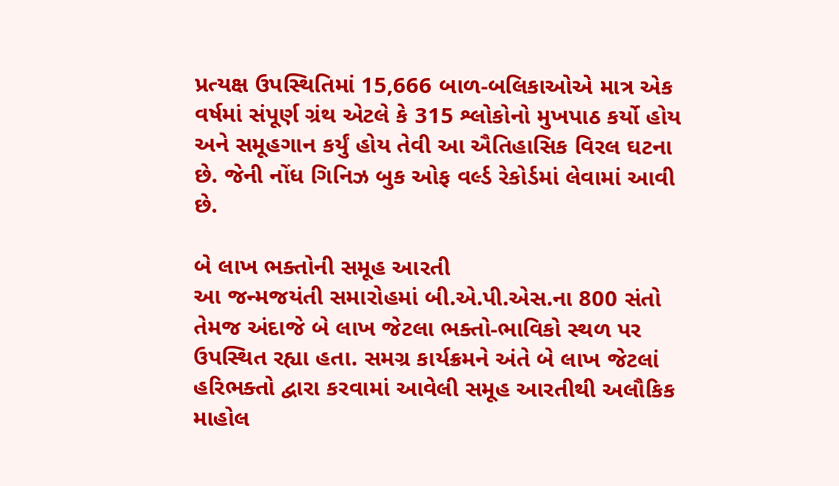પ્રત્યક્ષ ઉપસ્થિતિમાં 15,666 બાળ-બલિકાઓએ માત્ર એક વર્ષમાં સંપૂર્ણ ગ્રંથ એટલે કે 315 શ્લોકોનો મુખપાઠ કર્યો હોય અને સમૂહગાન કર્યું હોય તેવી આ ઐતિહાસિક વિરલ ઘટના છે. જેની નોંધ ગિનિઝ બુક ઓફ વર્લ્ડ રેકોર્ડમાં લેવામાં આવી છે.

બે લાખ ભક્તોની સમૂહ આરતી
આ જન્મજયંતી સમારોહમાં બી.એ.પી.એસ.ના 800 સંતો તેમજ અંદાજે બે લાખ જેટલા ભક્તો-ભાવિકો સ્થળ પર ઉપસ્થિત રહ્યા હતા. સમગ્ર કાર્યક્રમને અંતે બે લાખ જેટલાં હરિભક્તો દ્વારા કરવામાં આવેલી સમૂહ આરતીથી અલૌકિક માહોલ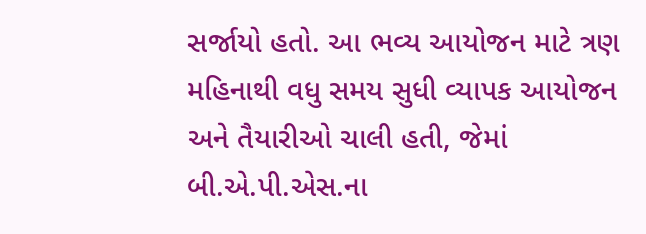સર્જાયો હતો. આ ભવ્ય આયોજન માટે ત્રણ મહિનાથી વધુ સમય સુધી વ્યાપક આયોજન અને તૈયારીઓ ચાલી હતી, જેમાં બી.એ.પી.એસ.ના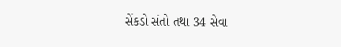સેંકડો સંતો તથા 34 સેવા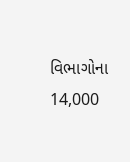વિભાગોના 14,000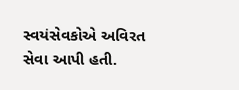સ્વયંસેવકોએ અવિરત સેવા આપી હતી.